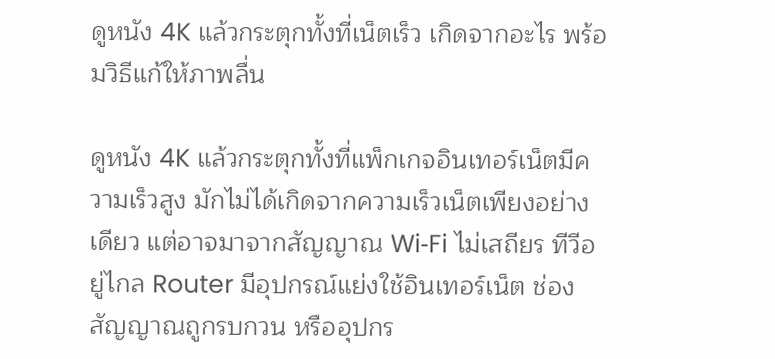ดูหนัง 4K แล้วกระตุกทั้งที่เน็ตเร็ว เกิดจากอะไร พร้อมวิธีแก้ให้ภาพลื่น

ดูหนัง 4K แล้วกระตุกทั้งที่แพ็กเกจอินเทอร์เน็ตมีความเร็วสูง มักไม่ได้เกิดจากความเร็วเน็ตเพียงอย่างเดียว แต่อาจมาจากสัญญาณ Wi‑Fi ไม่เสถียร ทีวีอยู่ไกล Router มีอุปกรณ์แย่งใช้อินเทอร์เน็ต ช่องสัญญาณถูกรบกวน หรืออุปกร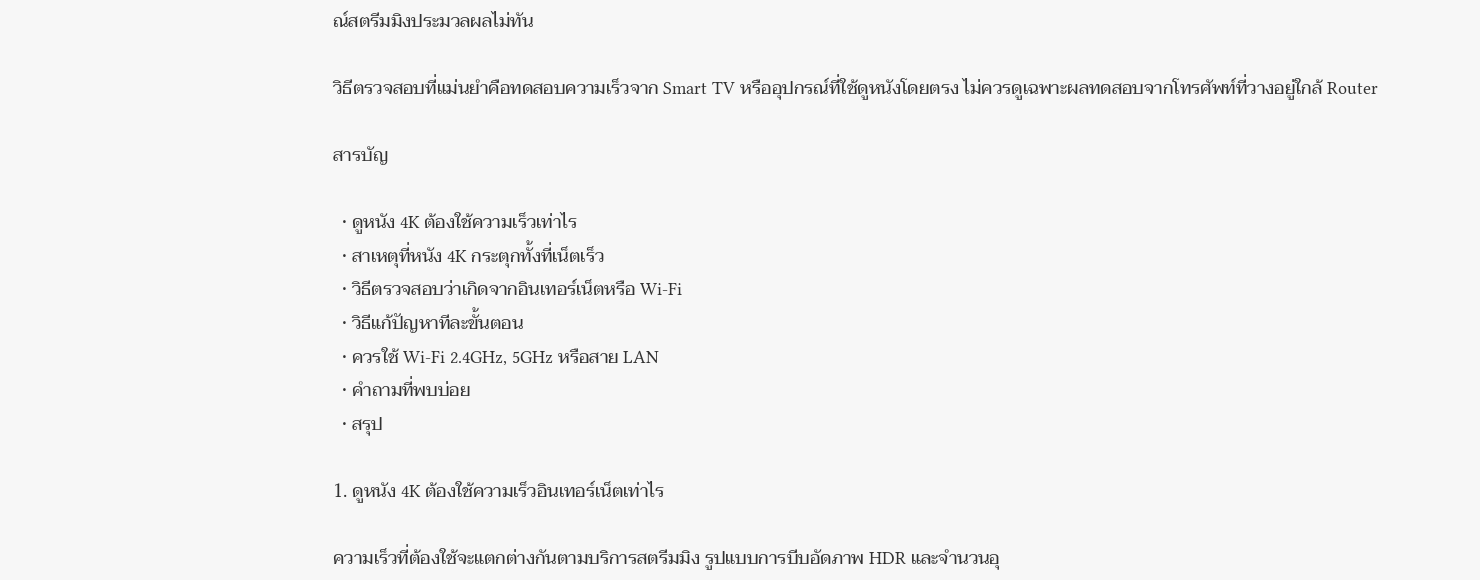ณ์สตรีมมิงประมวลผลไม่ทัน

วิธีตรวจสอบที่แม่นยำคือทดสอบความเร็วจาก Smart TV หรืออุปกรณ์ที่ใช้ดูหนังโดยตรง ไม่ควรดูเฉพาะผลทดสอบจากโทรศัพท์ที่วางอยู่ใกล้ Router

สารบัญ

  • ดูหนัง 4K ต้องใช้ความเร็วเท่าไร
  • สาเหตุที่หนัง 4K กระตุกทั้งที่เน็ตเร็ว
  • วิธีตรวจสอบว่าเกิดจากอินเทอร์เน็ตหรือ Wi‑Fi
  • วิธีแก้ปัญหาทีละขั้นตอน
  • ควรใช้ Wi‑Fi 2.4GHz, 5GHz หรือสาย LAN
  • คำถามที่พบบ่อย
  • สรุป

1. ดูหนัง 4K ต้องใช้ความเร็วอินเทอร์เน็ตเท่าไร

ความเร็วที่ต้องใช้จะแตกต่างกันตามบริการสตรีมมิง รูปแบบการบีบอัดภาพ HDR และจำนวนอุ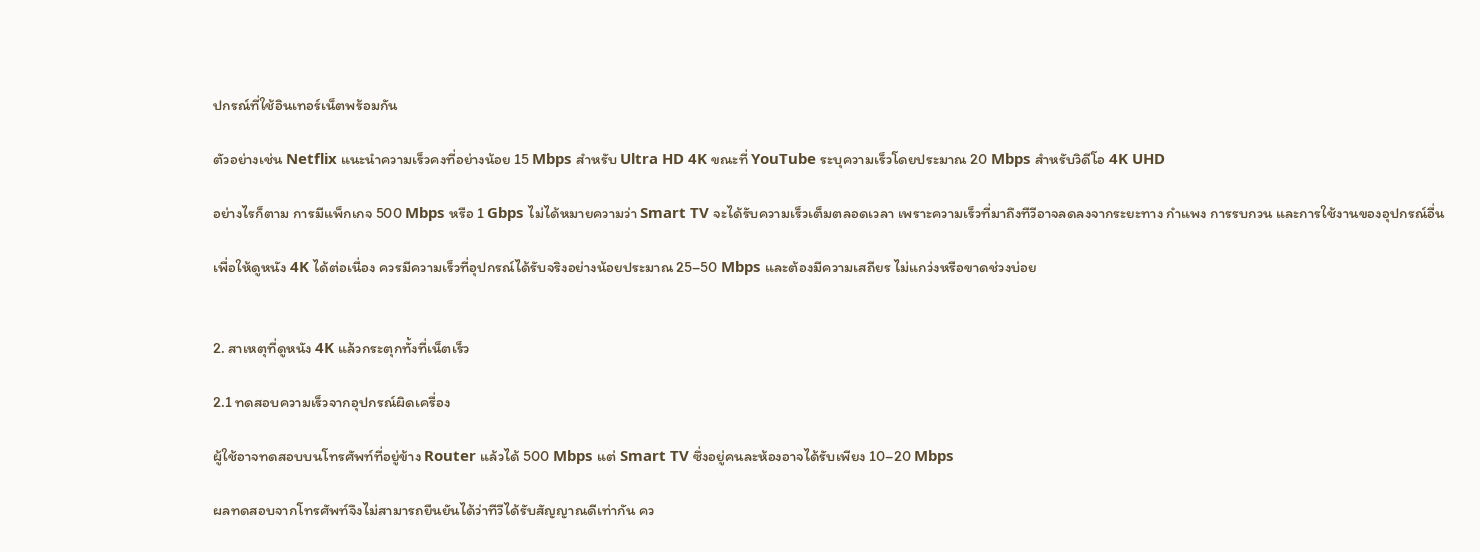ปกรณ์ที่ใช้อินเทอร์เน็ตพร้อมกัน

ตัวอย่างเช่น Netflix แนะนำความเร็วคงที่อย่างน้อย 15 Mbps สำหรับ Ultra HD 4K ขณะที่ YouTube ระบุความเร็วโดยประมาณ 20 Mbps สำหรับวิดีโอ 4K UHD

อย่างไรก็ตาม การมีแพ็กเกจ 500 Mbps หรือ 1 Gbps ไม่ได้หมายความว่า Smart TV จะได้รับความเร็วเต็มตลอดเวลา เพราะความเร็วที่มาถึงทีวีอาจลดลงจากระยะทาง กำแพง การรบกวน และการใช้งานของอุปกรณ์อื่น

เพื่อให้ดูหนัง 4K ได้ต่อเนื่อง ควรมีความเร็วที่อุปกรณ์ได้รับจริงอย่างน้อยประมาณ 25–50 Mbps และต้องมีความเสถียร ไม่แกว่งหรือขาดช่วงบ่อย


2. สาเหตุที่ดูหนัง 4K แล้วกระตุกทั้งที่เน็ตเร็ว

2.1 ทดสอบความเร็วจากอุปกรณ์ผิดเครื่อง

ผู้ใช้อาจทดสอบบนโทรศัพท์ที่อยู่ข้าง Router แล้วได้ 500 Mbps แต่ Smart TV ซึ่งอยู่คนละห้องอาจได้รับเพียง 10–20 Mbps

ผลทดสอบจากโทรศัพท์จึงไม่สามารถยืนยันได้ว่าทีวีได้รับสัญญาณดีเท่ากัน คว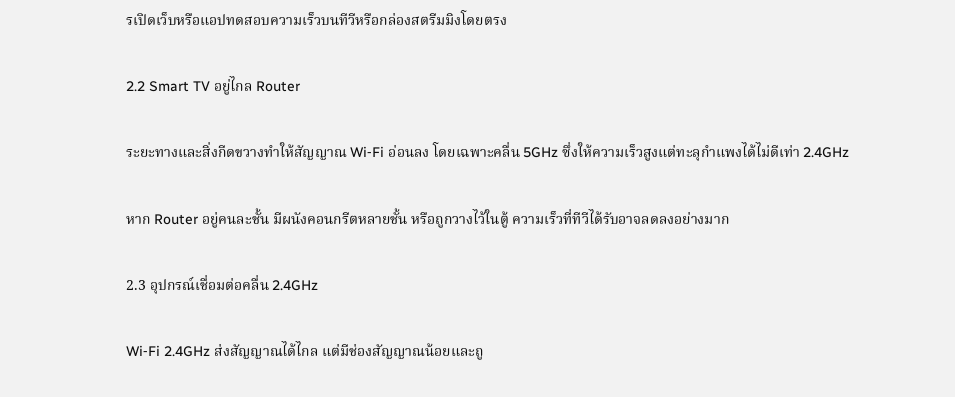รเปิดเว็บหรือแอปทดสอบความเร็วบนทีวีหรือกล่องสตรีมมิงโดยตรง

2.2 Smart TV อยู่ไกล Router

ระยะทางและสิ่งกีดขวางทำให้สัญญาณ Wi‑Fi อ่อนลง โดยเฉพาะคลื่น 5GHz ซึ่งให้ความเร็วสูงแต่ทะลุกำแพงได้ไม่ดีเท่า 2.4GHz

หาก Router อยู่คนละชั้น มีผนังคอนกรีตหลายชั้น หรือถูกวางไว้ในตู้ ความเร็วที่ทีวีได้รับอาจลดลงอย่างมาก

2.3 อุปกรณ์เชื่อมต่อคลื่น 2.4GHz

Wi‑Fi 2.4GHz ส่งสัญญาณได้ไกล แต่มีช่องสัญญาณน้อยและถู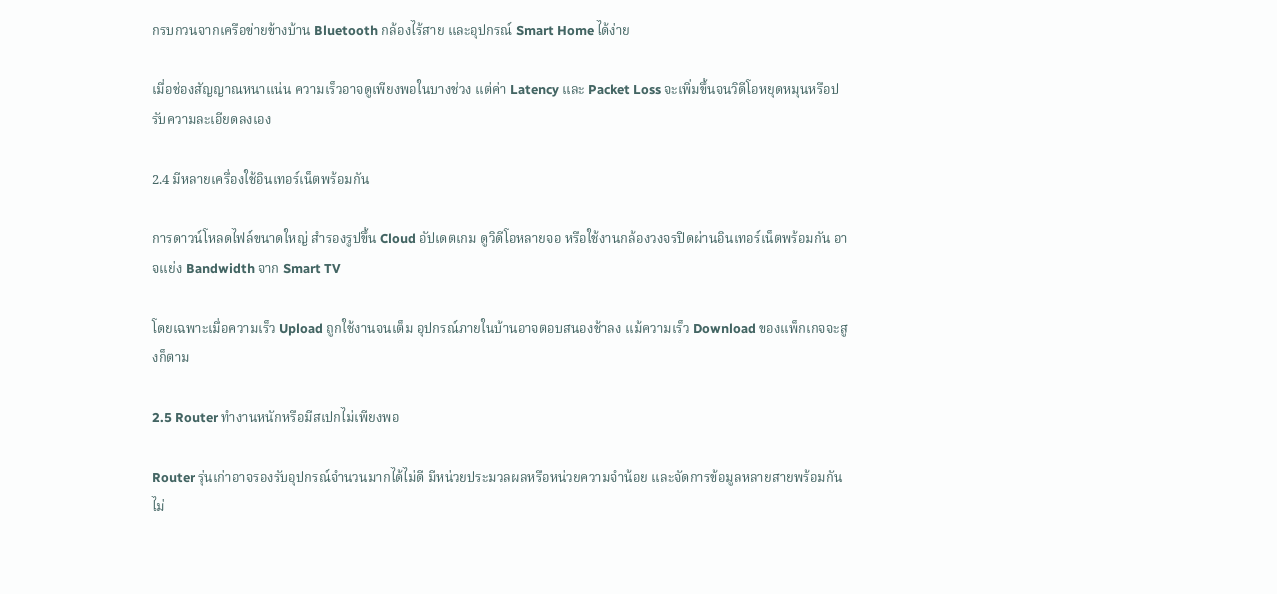กรบกวนจากเครือข่ายข้างบ้าน Bluetooth กล้องไร้สาย และอุปกรณ์ Smart Home ได้ง่าย

เมื่อช่องสัญญาณหนาแน่น ความเร็วอาจดูเพียงพอในบางช่วง แต่ค่า Latency และ Packet Loss จะเพิ่มขึ้นจนวิดีโอหยุดหมุนหรือปรับความละเอียดลงเอง

2.4 มีหลายเครื่องใช้อินเทอร์เน็ตพร้อมกัน

การดาวน์โหลดไฟล์ขนาดใหญ่ สำรองรูปขึ้น Cloud อัปเดตเกม ดูวิดีโอหลายจอ หรือใช้งานกล้องวงจรปิดผ่านอินเทอร์เน็ตพร้อมกัน อาจแย่ง Bandwidth จาก Smart TV

โดยเฉพาะเมื่อความเร็ว Upload ถูกใช้งานจนเต็ม อุปกรณ์ภายในบ้านอาจตอบสนองช้าลง แม้ความเร็ว Download ของแพ็กเกจจะสูงก็ตาม

2.5 Router ทำงานหนักหรือมีสเปกไม่เพียงพอ

Router รุ่นเก่าอาจรองรับอุปกรณ์จำนวนมากได้ไม่ดี มีหน่วยประมวลผลหรือหน่วยความจำน้อย และจัดการข้อมูลหลายสายพร้อมกันไม่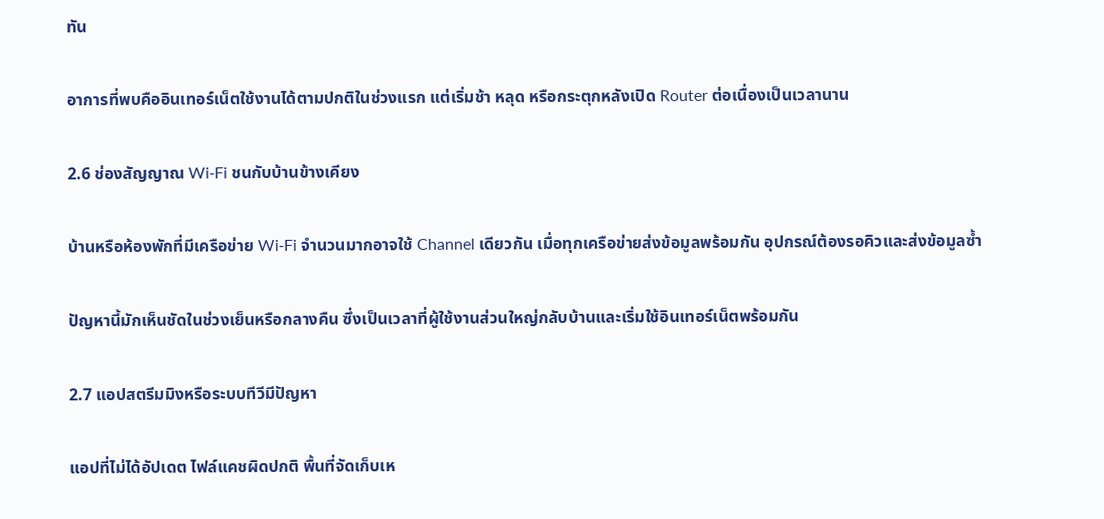ทัน

อาการที่พบคืออินเทอร์เน็ตใช้งานได้ตามปกติในช่วงแรก แต่เริ่มช้า หลุด หรือกระตุกหลังเปิด Router ต่อเนื่องเป็นเวลานาน

2.6 ช่องสัญญาณ Wi‑Fi ชนกับบ้านข้างเคียง

บ้านหรือห้องพักที่มีเครือข่าย Wi‑Fi จำนวนมากอาจใช้ Channel เดียวกัน เมื่อทุกเครือข่ายส่งข้อมูลพร้อมกัน อุปกรณ์ต้องรอคิวและส่งข้อมูลซ้ำ

ปัญหานี้มักเห็นชัดในช่วงเย็นหรือกลางคืน ซึ่งเป็นเวลาที่ผู้ใช้งานส่วนใหญ่กลับบ้านและเริ่มใช้อินเทอร์เน็ตพร้อมกัน

2.7 แอปสตรีมมิงหรือระบบทีวีมีปัญหา

แอปที่ไม่ได้อัปเดต ไฟล์แคชผิดปกติ พื้นที่จัดเก็บเห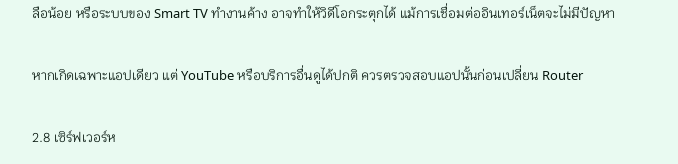ลือน้อย หรือระบบของ Smart TV ทำงานค้าง อาจทำให้วิดีโอกระตุกได้ แม้การเชื่อมต่ออินเทอร์เน็ตจะไม่มีปัญหา

หากเกิดเฉพาะแอปเดียว แต่ YouTube หรือบริการอื่นดูได้ปกติ ควรตรวจสอบแอปนั้นก่อนเปลี่ยน Router

2.8 เซิร์ฟเวอร์ห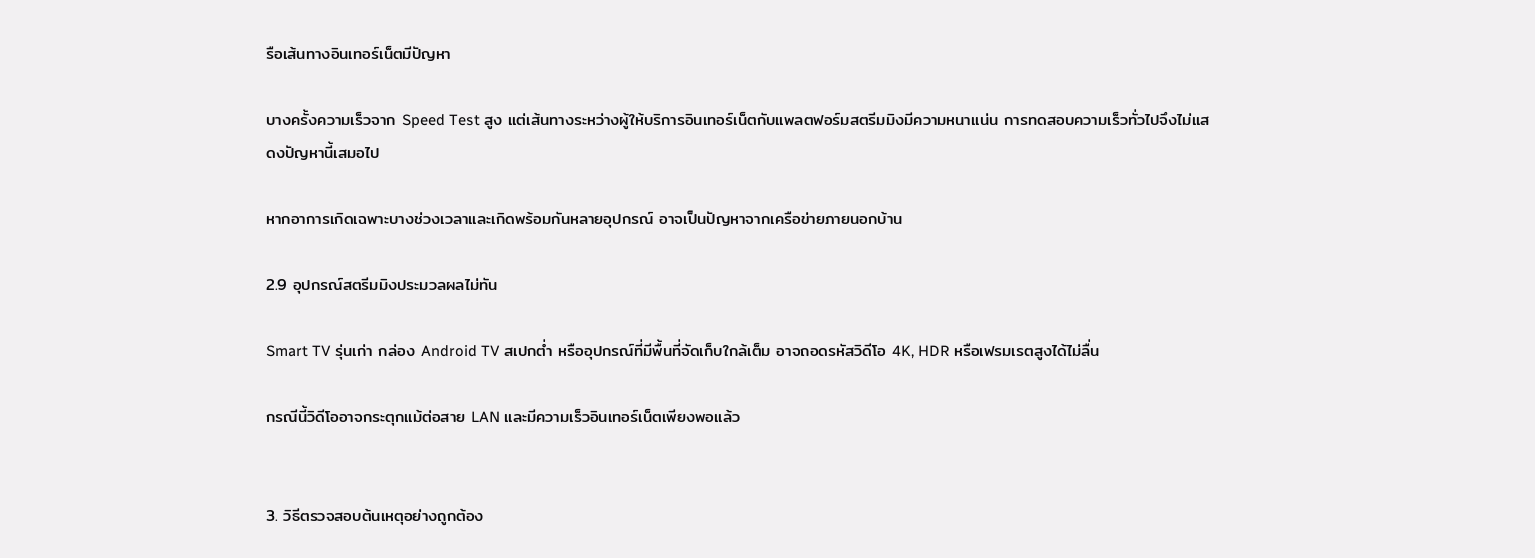รือเส้นทางอินเทอร์เน็ตมีปัญหา

บางครั้งความเร็วจาก Speed Test สูง แต่เส้นทางระหว่างผู้ให้บริการอินเทอร์เน็ตกับแพลตฟอร์มสตรีมมิงมีความหนาแน่น การทดสอบความเร็วทั่วไปจึงไม่แสดงปัญหานี้เสมอไป

หากอาการเกิดเฉพาะบางช่วงเวลาและเกิดพร้อมกันหลายอุปกรณ์ อาจเป็นปัญหาจากเครือข่ายภายนอกบ้าน

2.9 อุปกรณ์สตรีมมิงประมวลผลไม่ทัน

Smart TV รุ่นเก่า กล่อง Android TV สเปกต่ำ หรืออุปกรณ์ที่มีพื้นที่จัดเก็บใกล้เต็ม อาจถอดรหัสวิดีโอ 4K, HDR หรือเฟรมเรตสูงได้ไม่ลื่น

กรณีนี้วิดีโออาจกระตุกแม้ต่อสาย LAN และมีความเร็วอินเทอร์เน็ตเพียงพอแล้ว


3. วิธีตรวจสอบต้นเหตุอย่างถูกต้อง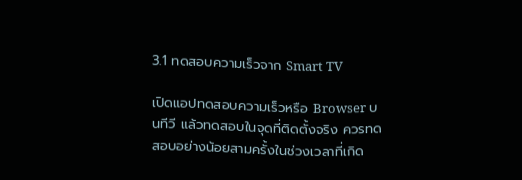3.1 ทดสอบความเร็วจาก Smart TV

เปิดแอปทดสอบความเร็วหรือ Browser บนทีวี แล้วทดสอบในจุดที่ติดตั้งจริง ควรทดสอบอย่างน้อยสามครั้งในช่วงเวลาที่เกิด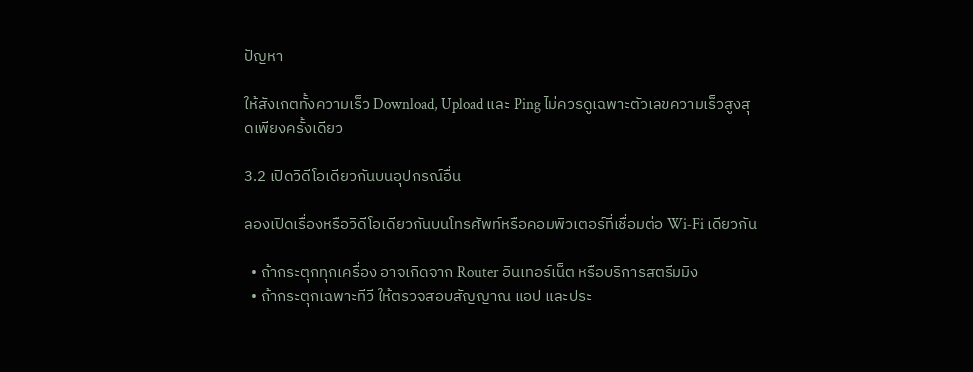ปัญหา

ให้สังเกตทั้งความเร็ว Download, Upload และ Ping ไม่ควรดูเฉพาะตัวเลขความเร็วสูงสุดเพียงครั้งเดียว

3.2 เปิดวิดีโอเดียวกันบนอุปกรณ์อื่น

ลองเปิดเรื่องหรือวิดีโอเดียวกันบนโทรศัพท์หรือคอมพิวเตอร์ที่เชื่อมต่อ Wi‑Fi เดียวกัน

  • ถ้ากระตุกทุกเครื่อง อาจเกิดจาก Router อินเทอร์เน็ต หรือบริการสตรีมมิง
  • ถ้ากระตุกเฉพาะทีวี ให้ตรวจสอบสัญญาณ แอป และประ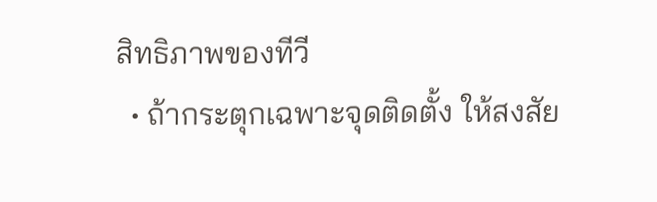สิทธิภาพของทีวี
  • ถ้ากระตุกเฉพาะจุดติดตั้ง ให้สงสัย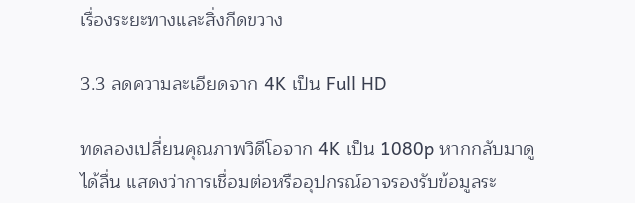เรื่องระยะทางและสิ่งกีดขวาง

3.3 ลดความละเอียดจาก 4K เป็น Full HD

ทดลองเปลี่ยนคุณภาพวิดีโอจาก 4K เป็น 1080p หากกลับมาดูได้ลื่น แสดงว่าการเชื่อมต่อหรืออุปกรณ์อาจรองรับข้อมูลระ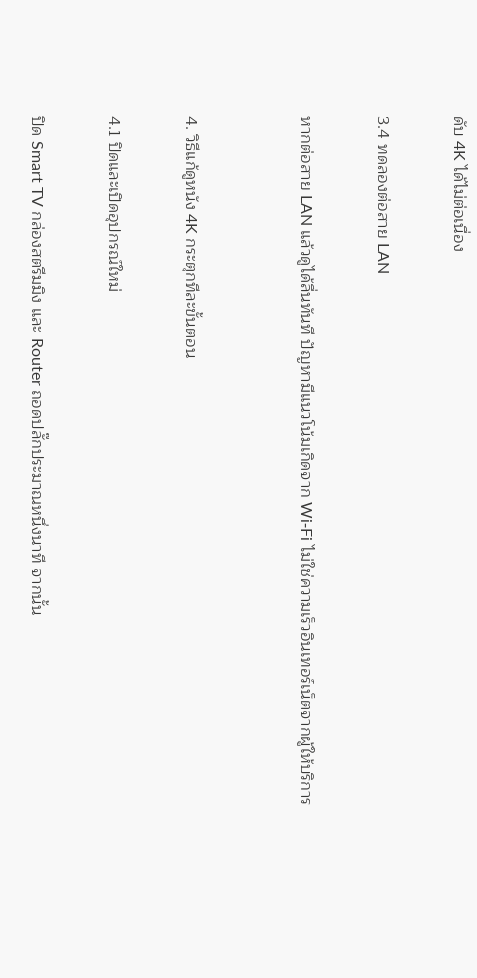ดับ 4K ได้ไม่ต่อเนื่อง

3.4 ทดลองต่อสาย LAN

หากต่อสาย LAN แล้วดูได้ลื่นทันที ปัญหามีแนวโน้มเกิดจาก Wi‑Fi ไม่ใช่ความเร็วอินเทอร์เน็ตจากผู้ให้บริการ


4. วิธีแก้ดูหนัง 4K กระตุกทีละขั้นตอน

4.1 ปิดและเปิดอุปกรณ์ใหม่

ปิด Smart TV กล่องสตรีมมิง และ Router ถอดปลั๊กประมาณหนึ่งนาที จากนั้น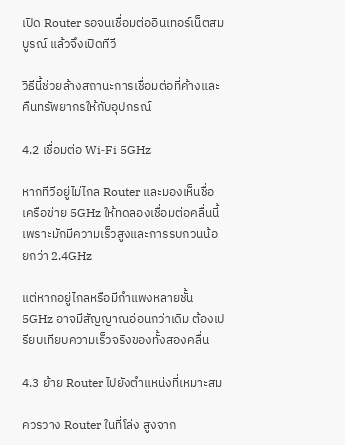เปิด Router รอจนเชื่อมต่ออินเทอร์เน็ตสมบูรณ์ แล้วจึงเปิดทีวี

วิธีนี้ช่วยล้างสถานะการเชื่อมต่อที่ค้างและคืนทรัพยากรให้กับอุปกรณ์

4.2 เชื่อมต่อ Wi‑Fi 5GHz

หากทีวีอยู่ไม่ไกล Router และมองเห็นชื่อเครือข่าย 5GHz ให้ทดลองเชื่อมต่อคลื่นนี้ เพราะมักมีความเร็วสูงและการรบกวนน้อยกว่า 2.4GHz

แต่หากอยู่ไกลหรือมีกำแพงหลายชั้น 5GHz อาจมีสัญญาณอ่อนกว่าเดิม ต้องเปรียบเทียบความเร็วจริงของทั้งสองคลื่น

4.3 ย้าย Router ไปยังตำแหน่งที่เหมาะสม

ควรวาง Router ในที่โล่ง สูงจาก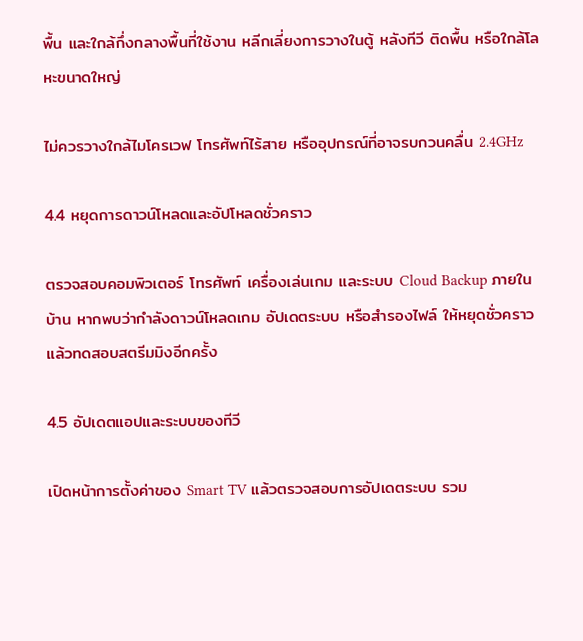พื้น และใกล้กึ่งกลางพื้นที่ใช้งาน หลีกเลี่ยงการวางในตู้ หลังทีวี ติดพื้น หรือใกล้โลหะขนาดใหญ่

ไม่ควรวางใกล้ไมโครเวฟ โทรศัพท์ไร้สาย หรืออุปกรณ์ที่อาจรบกวนคลื่น 2.4GHz

4.4 หยุดการดาวน์โหลดและอัปโหลดชั่วคราว

ตรวจสอบคอมพิวเตอร์ โทรศัพท์ เครื่องเล่นเกม และระบบ Cloud Backup ภายในบ้าน หากพบว่ากำลังดาวน์โหลดเกม อัปเดตระบบ หรือสำรองไฟล์ ให้หยุดชั่วคราวแล้วทดสอบสตรีมมิงอีกครั้ง

4.5 อัปเดตแอปและระบบของทีวี

เปิดหน้าการตั้งค่าของ Smart TV แล้วตรวจสอบการอัปเดตระบบ รวม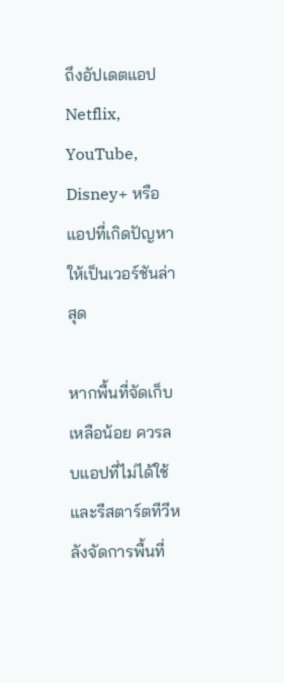ถึงอัปเดตแอป Netflix, YouTube, Disney+ หรือแอปที่เกิดปัญหาให้เป็นเวอร์ชันล่าสุด

หากพื้นที่จัดเก็บเหลือน้อย ควรลบแอปที่ไม่ได้ใช้และรีสตาร์ตทีวีหลังจัดการพื้นที่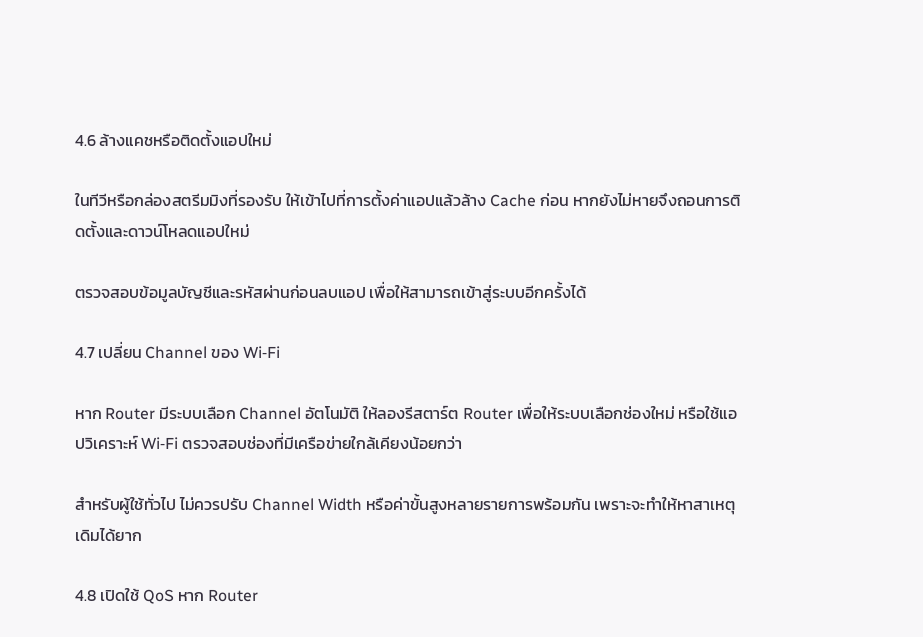4.6 ล้างแคชหรือติดตั้งแอปใหม่

ในทีวีหรือกล่องสตรีมมิงที่รองรับ ให้เข้าไปที่การตั้งค่าแอปแล้วล้าง Cache ก่อน หากยังไม่หายจึงถอนการติดตั้งและดาวน์โหลดแอปใหม่

ตรวจสอบข้อมูลบัญชีและรหัสผ่านก่อนลบแอป เพื่อให้สามารถเข้าสู่ระบบอีกครั้งได้

4.7 เปลี่ยน Channel ของ Wi‑Fi

หาก Router มีระบบเลือก Channel อัตโนมัติ ให้ลองรีสตาร์ต Router เพื่อให้ระบบเลือกช่องใหม่ หรือใช้แอปวิเคราะห์ Wi‑Fi ตรวจสอบช่องที่มีเครือข่ายใกล้เคียงน้อยกว่า

สำหรับผู้ใช้ทั่วไป ไม่ควรปรับ Channel Width หรือค่าขั้นสูงหลายรายการพร้อมกัน เพราะจะทำให้หาสาเหตุเดิมได้ยาก

4.8 เปิดใช้ QoS หาก Router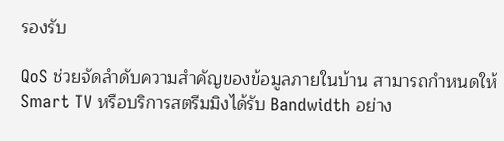รองรับ

QoS ช่วยจัดลำดับความสำคัญของข้อมูลภายในบ้าน สามารถกำหนดให้ Smart TV หรือบริการสตรีมมิงได้รับ Bandwidth อย่าง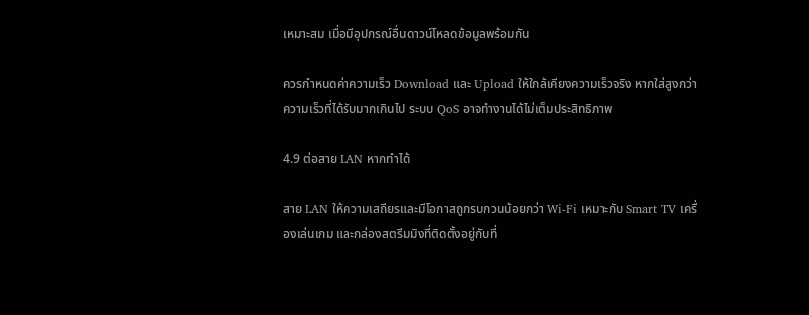เหมาะสม เมื่อมีอุปกรณ์อื่นดาวน์โหลดข้อมูลพร้อมกัน

ควรกำหนดค่าความเร็ว Download และ Upload ให้ใกล้เคียงความเร็วจริง หากใส่สูงกว่าความเร็วที่ได้รับมากเกินไป ระบบ QoS อาจทำงานได้ไม่เต็มประสิทธิภาพ

4.9 ต่อสาย LAN หากทำได้

สาย LAN ให้ความเสถียรและมีโอกาสถูกรบกวนน้อยกว่า Wi‑Fi เหมาะกับ Smart TV เครื่องเล่นเกม และกล่องสตรีมมิงที่ติดตั้งอยู่กับที่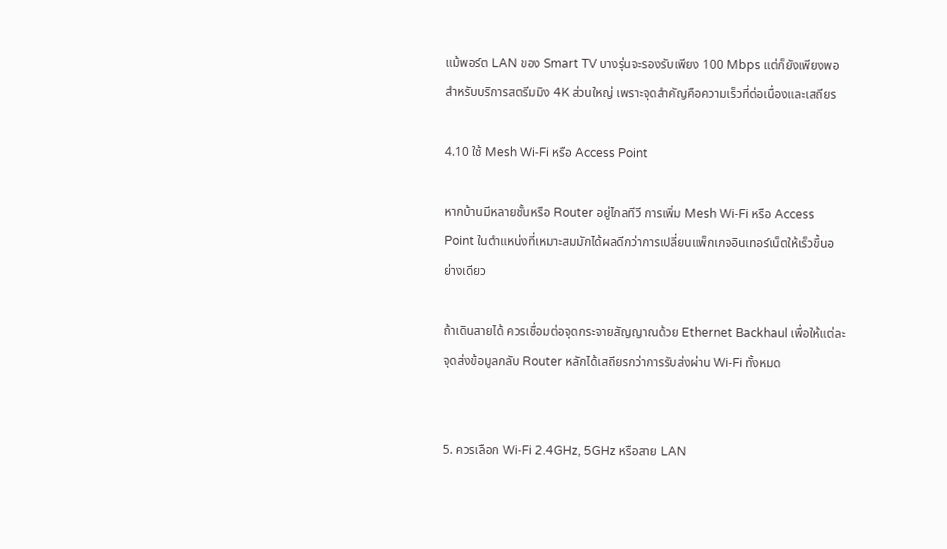แม้พอร์ต LAN ของ Smart TV บางรุ่นจะรองรับเพียง 100 Mbps แต่ก็ยังเพียงพอสำหรับบริการสตรีมมิง 4K ส่วนใหญ่ เพราะจุดสำคัญคือความเร็วที่ต่อเนื่องและเสถียร

4.10 ใช้ Mesh Wi‑Fi หรือ Access Point

หากบ้านมีหลายชั้นหรือ Router อยู่ไกลทีวี การเพิ่ม Mesh Wi‑Fi หรือ Access Point ในตำแหน่งที่เหมาะสมมักได้ผลดีกว่าการเปลี่ยนแพ็กเกจอินเทอร์เน็ตให้เร็วขึ้นอย่างเดียว

ถ้าเดินสายได้ ควรเชื่อมต่อจุดกระจายสัญญาณด้วย Ethernet Backhaul เพื่อให้แต่ละจุดส่งข้อมูลกลับ Router หลักได้เสถียรกว่าการรับส่งผ่าน Wi‑Fi ทั้งหมด


5. ควรเลือก Wi‑Fi 2.4GHz, 5GHz หรือสาย LAN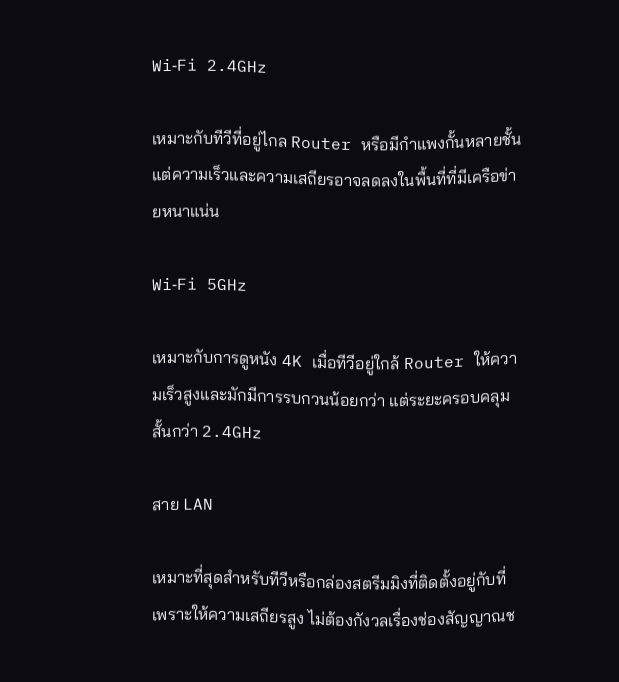Wi‑Fi 2.4GHz

เหมาะกับทีวีที่อยู่ไกล Router หรือมีกำแพงกั้นหลายชั้น แต่ความเร็วและความเสถียรอาจลดลงในพื้นที่ที่มีเครือข่ายหนาแน่น

Wi‑Fi 5GHz

เหมาะกับการดูหนัง 4K เมื่อทีวีอยู่ใกล้ Router ให้ความเร็วสูงและมักมีการรบกวนน้อยกว่า แต่ระยะครอบคลุมสั้นกว่า 2.4GHz

สาย LAN

เหมาะที่สุดสำหรับทีวีหรือกล่องสตรีมมิงที่ติดตั้งอยู่กับที่ เพราะให้ความเสถียรสูง ไม่ต้องกังวลเรื่องช่องสัญญาณช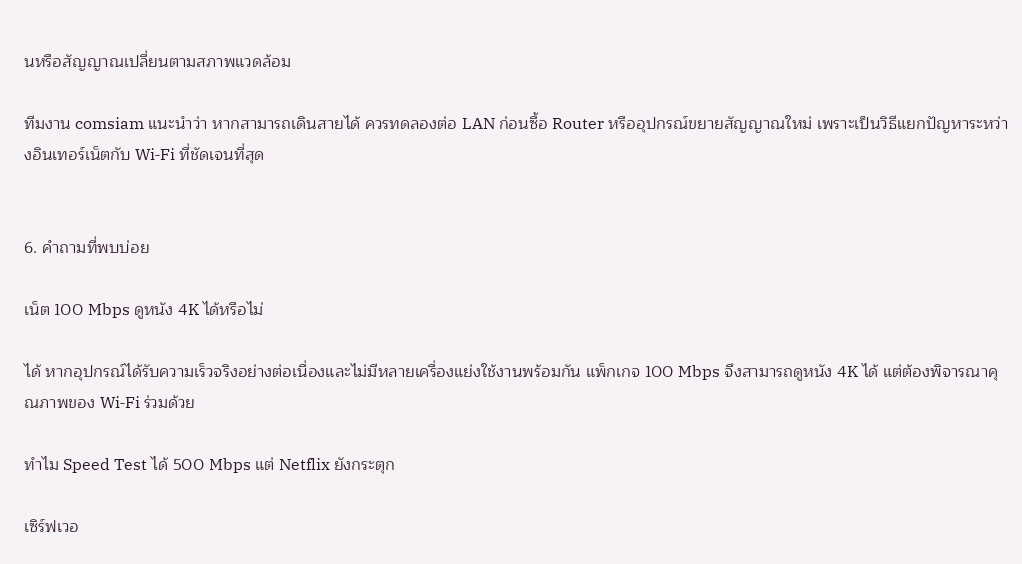นหรือสัญญาณเปลี่ยนตามสภาพแวดล้อม

ทีมงาน comsiam แนะนำว่า หากสามารถเดินสายได้ ควรทดลองต่อ LAN ก่อนซื้อ Router หรืออุปกรณ์ขยายสัญญาณใหม่ เพราะเป็นวิธีแยกปัญหาระหว่างอินเทอร์เน็ตกับ Wi‑Fi ที่ชัดเจนที่สุด


6. คำถามที่พบบ่อย

เน็ต 100 Mbps ดูหนัง 4K ได้หรือไม่

ได้ หากอุปกรณ์ได้รับความเร็วจริงอย่างต่อเนื่องและไม่มีหลายเครื่องแย่งใช้งานพร้อมกัน แพ็กเกจ 100 Mbps จึงสามารถดูหนัง 4K ได้ แต่ต้องพิจารณาคุณภาพของ Wi‑Fi ร่วมด้วย

ทำไม Speed Test ได้ 500 Mbps แต่ Netflix ยังกระตุก

เซิร์ฟเวอ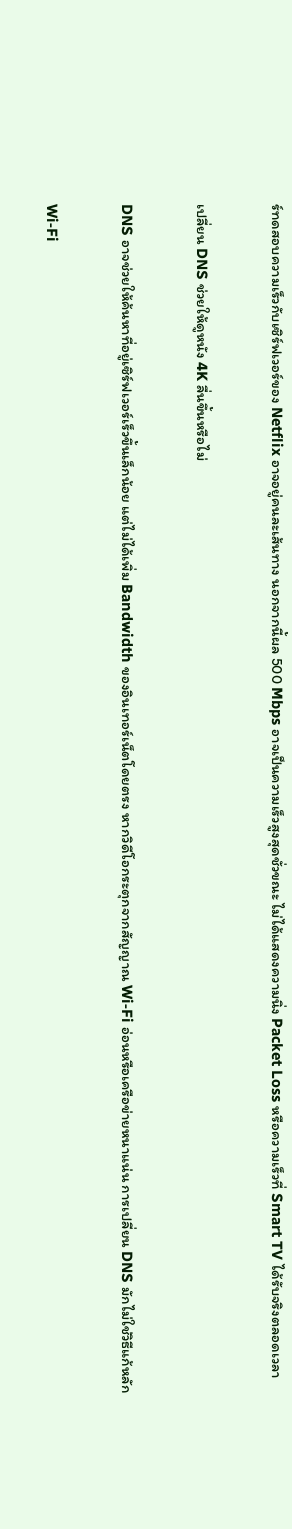ร์ทดสอบความเร็วกับเซิร์ฟเวอร์ของ Netflix อาจอยู่คนละเส้นทาง นอกจากนี้ผล 500 Mbps อาจเป็นความเร็วสูงสุดชั่วขณะ ไม่ได้แสดงความนิ่ง Packet Loss หรือความเร็วที่ Smart TV ได้รับจริงตลอดเวลา

เปลี่ยน DNS ช่วยให้ดูหนัง 4K ลื่นขึ้นหรือไม่

DNS อาจช่วยให้ค้นหาที่อยู่เซิร์ฟเวอร์เร็วขึ้นเล็กน้อย แต่ไม่ได้เพิ่ม Bandwidth ของอินเทอร์เน็ตโดยตรง หากวิดีโอกระตุกจากสัญญาณ Wi‑Fi อ่อนหรือเครือข่ายหนาแน่น การเปลี่ยน DNS มักไม่ใช่วิธีแก้หลัก

Wi‑Fi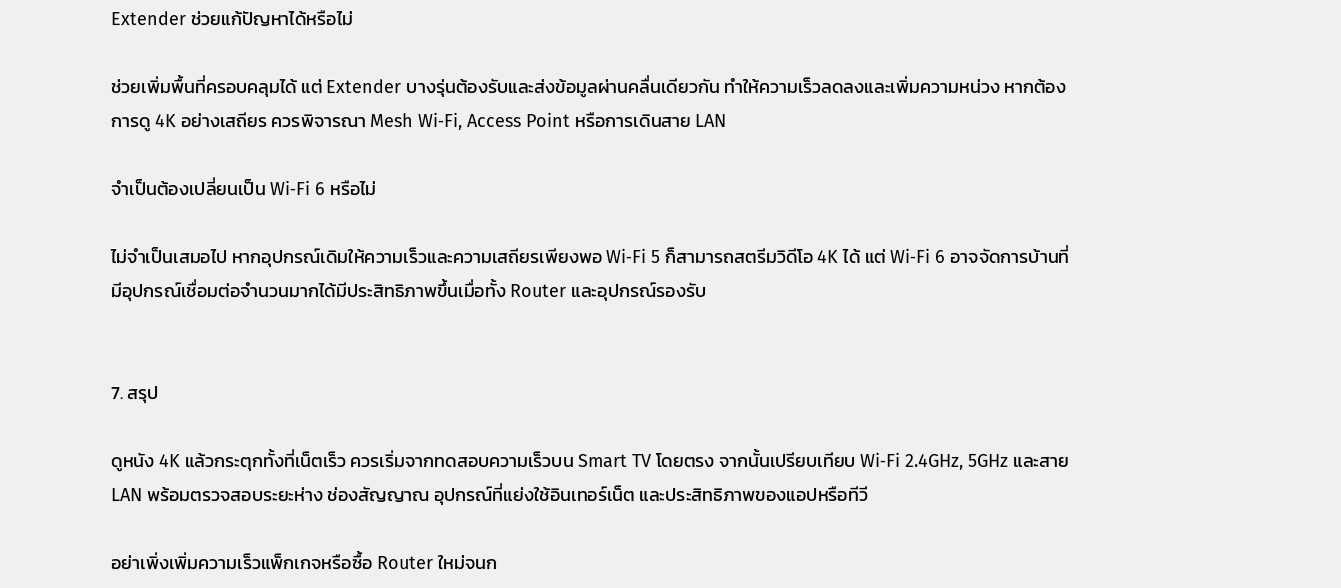Extender ช่วยแก้ปัญหาได้หรือไม่

ช่วยเพิ่มพื้นที่ครอบคลุมได้ แต่ Extender บางรุ่นต้องรับและส่งข้อมูลผ่านคลื่นเดียวกัน ทำให้ความเร็วลดลงและเพิ่มความหน่วง หากต้องการดู 4K อย่างเสถียร ควรพิจารณา Mesh Wi‑Fi, Access Point หรือการเดินสาย LAN

จำเป็นต้องเปลี่ยนเป็น Wi‑Fi 6 หรือไม่

ไม่จำเป็นเสมอไป หากอุปกรณ์เดิมให้ความเร็วและความเสถียรเพียงพอ Wi‑Fi 5 ก็สามารถสตรีมวิดีโอ 4K ได้ แต่ Wi‑Fi 6 อาจจัดการบ้านที่มีอุปกรณ์เชื่อมต่อจำนวนมากได้มีประสิทธิภาพขึ้นเมื่อทั้ง Router และอุปกรณ์รองรับ


7. สรุป

ดูหนัง 4K แล้วกระตุกทั้งที่เน็ตเร็ว ควรเริ่มจากทดสอบความเร็วบน Smart TV โดยตรง จากนั้นเปรียบเทียบ Wi‑Fi 2.4GHz, 5GHz และสาย LAN พร้อมตรวจสอบระยะห่าง ช่องสัญญาณ อุปกรณ์ที่แย่งใช้อินเทอร์เน็ต และประสิทธิภาพของแอปหรือทีวี

อย่าเพิ่งเพิ่มความเร็วแพ็กเกจหรือซื้อ Router ใหม่จนก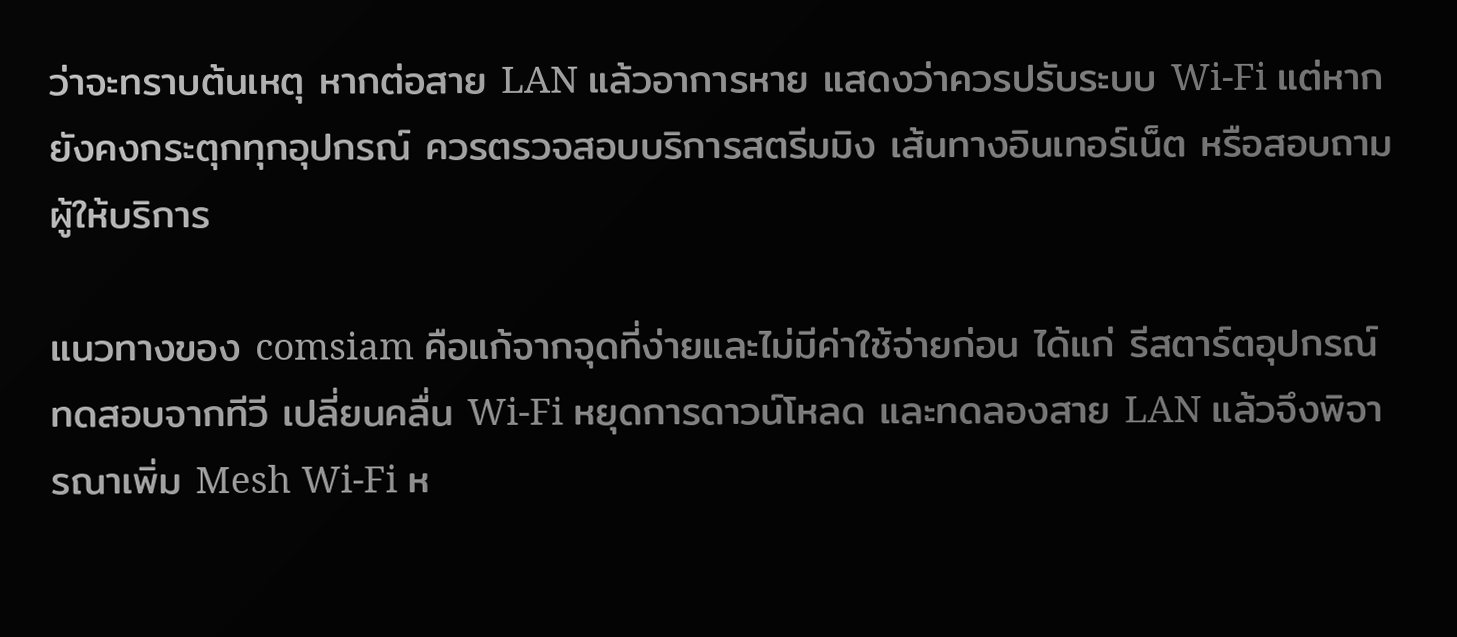ว่าจะทราบต้นเหตุ หากต่อสาย LAN แล้วอาการหาย แสดงว่าควรปรับระบบ Wi‑Fi แต่หากยังคงกระตุกทุกอุปกรณ์ ควรตรวจสอบบริการสตรีมมิง เส้นทางอินเทอร์เน็ต หรือสอบถามผู้ให้บริการ

แนวทางของ comsiam คือแก้จากจุดที่ง่ายและไม่มีค่าใช้จ่ายก่อน ได้แก่ รีสตาร์ตอุปกรณ์ ทดสอบจากทีวี เปลี่ยนคลื่น Wi‑Fi หยุดการดาวน์โหลด และทดลองสาย LAN แล้วจึงพิจารณาเพิ่ม Mesh Wi‑Fi ห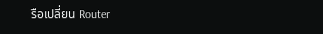รือเปลี่ยน Router